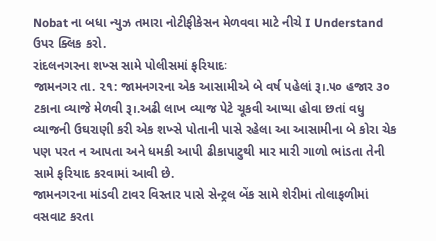Nobat ના બધા ન્યુઝ તમારા નોટીફીકેસન મેળવવા માટે નીચે I Understand ઉપર ક્લિક કરો.
રાંદલનગરના શખ્સ સામે પોલીસમાં ફરિયાદઃ
જામનગર તા. ૨૧: જામનગરના એક આસામીએ બે વર્ષ પહેલાં રૂ।.૫૦ હજાર ૩૦ ટકાના વ્યાજે મેળવી રૂ।.અઢી લાખ વ્યાજ પેટે ચૂકવી આપ્યા હોવા છતાં વધુ વ્યાજની ઉઘરાણી કરી એક શખ્સે પોતાની પાસે રહેલા આ આસામીના બે કોરા ચેક પણ પરત ન આપતા અને ધમકી આપી ઢીકાપાટુથી માર મારી ગાળો ભાંડતા તેની સામે ફરિયાદ કરવામાં આવી છે.
જામનગરના માંડવી ટાવર વિસ્તાર પાસે સેન્ટ્રલ બેંક સામે શેરીમાં તોલાફળીમાં વસવાટ કરતા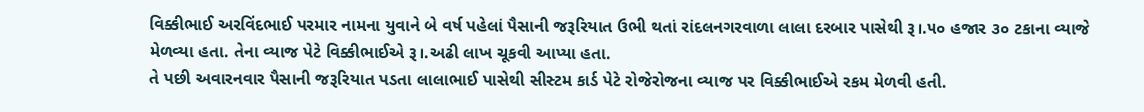વિક્કીભાઈ અરવિંદભાઈ પરમાર નામના યુવાને બે વર્ષ પહેલાં પૈસાની જરૂરિયાત ઉભી થતાં રાંદલનગરવાળા લાલા દરબાર પાસેથી રૂ।.૫૦ હજાર ૩૦ ટકાના વ્યાજે મેળવ્યા હતા. તેના વ્યાજ પેટે વિક્કીભાઈએ રૂ।.અઢી લાખ ચૂકવી આપ્યા હતા.
તે પછી અવારનવાર પૈસાની જરૂરિયાત પડતા લાલાભાઈ પાસેથી સીસ્ટમ કાર્ડ પેટે રોજેરોજના વ્યાજ પર વિક્કીભાઈએ રકમ મેળવી હતી.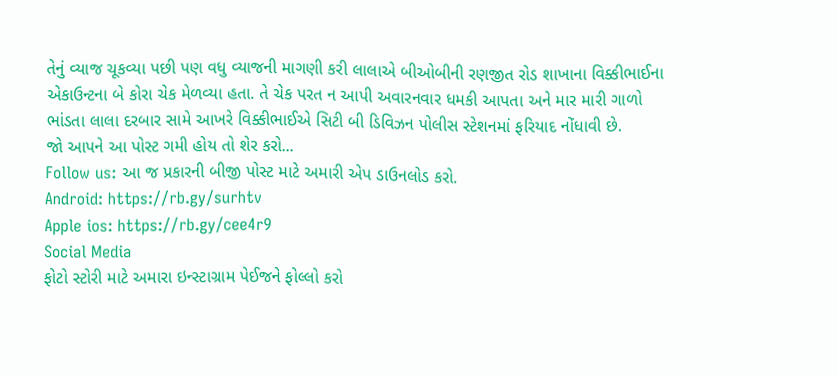તેનું વ્યાજ ચૂકવ્યા પછી પણ વધુ વ્યાજની માગણી કરી લાલાએ બીઓબીની રણજીત રોડ શાખાના વિક્કીભાઈના એકાઉન્ટના બે કોરા ચેક મેળવ્યા હતા. તે ચેક પરત ન આપી અવારનવાર ધમકી આપતા અને માર મારી ગાળો ભાંડતા લાલા દરબાર સામે આખરે વિક્કીભાઈએ સિટી બી ડિવિઝન પોલીસ સ્ટેશનમાં ફરિયાદ નોંધાવી છે.
જો આપને આ પોસ્ટ ગમી હોય તો શેર કરો...
Follow us: આ જ પ્રકારની બીજી પોસ્ટ માટે અમારી એપ ડાઉનલોડ કરો.
Android: https://rb.gy/surhtv
Apple ios: https://rb.gy/cee4r9
Social Media
ફોટો સ્ટોરી માટે અમારા ઇન્સ્ટાગ્રામ પેઈજને ફોલ્લો કરો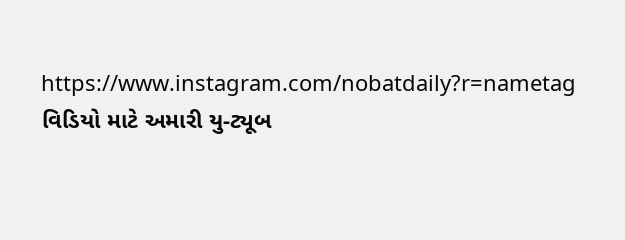https://www.instagram.com/nobatdaily?r=nametag
વિડિયો માટે અમારી યુ-ટ્યૂબ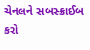ચેનલને સબસ્ક્રાઈબ કરો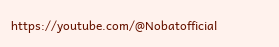https://youtube.com/@Nobatofficial